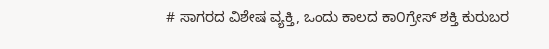# ಸಾಗರದ ವಿಶೇಷ ವ್ಯಕ್ತಿ, ಒಂದು ಕಾಲದ ಕಾ೦ಗ್ರೇಸ್ ಶಕ್ತಿ ಕುರುಬರ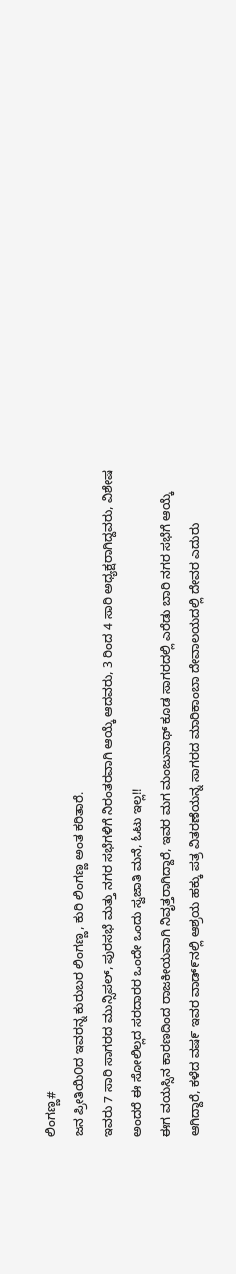ಲಿಂಗಣ್ಣ#
ಜನ ಪ್ರೀತಿಯಿ೦ದ ಇವರನ್ನ ಕುರುಬರ ಲಿಂಗಣ್ಣ, ಕುರಿ ಲಿಂಗಣ್ಣ ಅಂತ ಕರಿತಾರೆ.
ಇವರು 7 ಸಾರಿ ಸಾಗರದ ಮುನ್ಸಿಪಲ್, ಪುರಸಭೆ ಮತ್ತು ನಗರ ಸಭೆಗಳಿಗೆ ನಿರಂತರವಾಗಿ ಆಯ್ಕೆ ಆದವರು, 3 ರಿಂದ 4 ಸಾರಿ ಅಧ್ಯಕ್ಷರಾಗಿದ್ದವರು, ವಿಶೇಷ ಅಂದರೆ ಈ ಸೋಲಿಲ್ಲದ ಸರದಾರರ ಒಂದೇ ಒಂದು ಸ್ವಜಾತಿ ಮನೆ, ಓಟು ಇಲ್ಲ!!
ಈಗ ವಯಸ್ಸಿನ ಕಾರಣದಿಂದ ರಾಜಕೀಯವಾಗಿ ನಿವೃತ್ತರಾಗಿದ್ದಾರೆ, ಇವರ ಮಗ ಮಂಜುನಾಥ್ ಕೂಡ ಸಾಗರದಲ್ಲಿ ಎರೆಡು ಬಾರಿ ನಗರ ಸಭೆಗೆ ಆಯ್ಕೆ ಆಗಿದ್ದಾರೆ, ಕಳೆದ ವಷ೯ ಇವರ ವಾಡ್೯ನಲ್ಲಿ ಆಶ್ರಯ ಹಕ್ಕು ಪತ್ರ ವಿತರಣೆಯನ್ನ ಸಾಗರದ ಮಾರಿಕಾಂಬಾ ದೇವಾಲಯದಲ್ಲಿ ದೇವರ ಎದುರು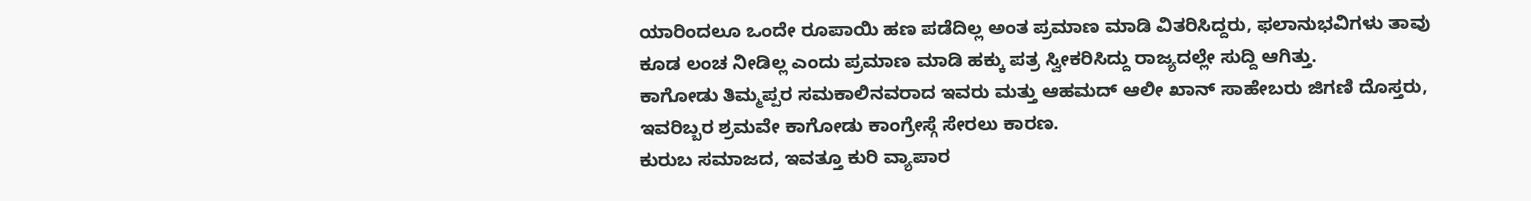ಯಾರಿಂದಲೂ ಒಂದೇ ರೂಪಾಯಿ ಹಣ ಪಡೆದಿಲ್ಲ ಅಂತ ಪ್ರಮಾಣ ಮಾಡಿ ವಿತರಿಸಿದ್ದರು, ಫಲಾನುಭವಿಗಳು ತಾವು ಕೂಡ ಲಂಚ ನೀಡಿಲ್ಲ ಎಂದು ಪ್ರಮಾಣ ಮಾಡಿ ಹಕ್ಕು ಪತ್ರ ಸ್ವೀಕರಿಸಿದ್ದು ರಾಜ್ಯದಲ್ಲೇ ಸುದ್ದಿ ಆಗಿತ್ತು.
ಕಾಗೋಡು ತಿಮ್ಮಪ್ಪರ ಸಮಕಾಲಿನವರಾದ ಇವರು ಮತ್ತು ಆಹಮದ್ ಆಲೀ ಖಾನ್ ಸಾಹೇಬರು ಜಿಗಣಿ ದೊಸ್ತರು, ಇವರಿಬ್ಬರ ಶ್ರಮವೇ ಕಾಗೋಡು ಕಾಂಗ್ರೇಸ್ಗೆ ಸೇರಲು ಕಾರಣ.
ಕುರುಬ ಸಮಾಜದ, ಇವತ್ತೂ ಕುರಿ ವ್ಯಾಪಾರ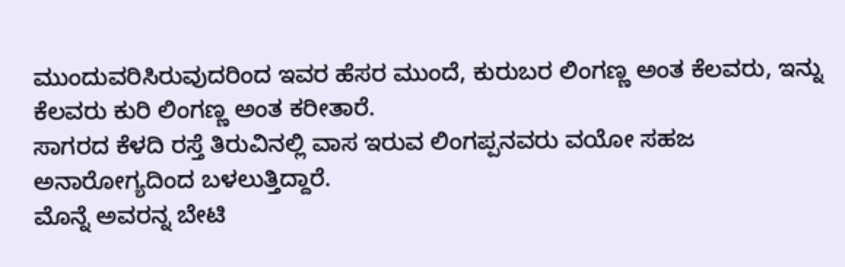ಮುಂದುವರಿಸಿರುವುದರಿಂದ ಇವರ ಹೆಸರ ಮುಂದೆ, ಕುರುಬರ ಲಿಂಗಣ್ಣ ಅಂತ ಕೆಲವರು, ಇನ್ನು ಕೆಲವರು ಕುರಿ ಲಿಂಗಣ್ಣ ಅಂತ ಕರೀತಾರೆ.
ಸಾಗರದ ಕೆಳದಿ ರಸ್ತೆ ತಿರುವಿನಲ್ಲಿ ವಾಸ ಇರುವ ಲಿಂಗಪ್ಪನವರು ವಯೋ ಸಹಜ ಅನಾರೋಗ್ಯದಿಂದ ಬಳಲುತ್ತಿದ್ದಾರೆ.
ಮೊನ್ನೆ ಅವರನ್ನ ಬೇಟಿ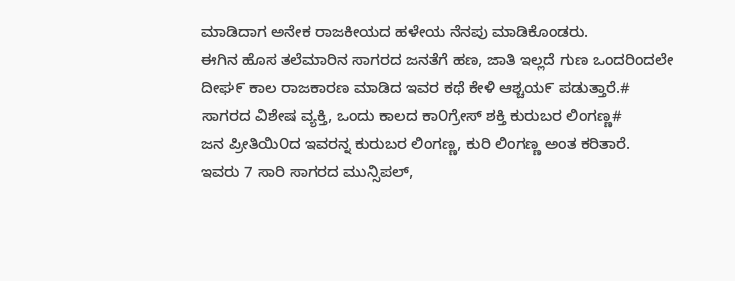ಮಾಡಿದಾಗ ಅನೇಕ ರಾಜಕೀಯದ ಹಳೇಯ ನೆನಪು ಮಾಡಿಕೊಂಡರು.
ಈಗಿನ ಹೊಸ ತಲೆಮಾರಿನ ಸಾಗರದ ಜನತೆಗೆ ಹಣ, ಜಾತಿ ಇಲ್ಲದೆ ಗುಣ ಒಂದರಿಂದಲೇ ದೀಘ೯ ಕಾಲ ರಾಜಕಾರಣ ಮಾಡಿದ ಇವರ ಕಥೆ ಕೇಳಿ ಆಶ್ಚಯ೯ ಪಡುತ್ತಾರೆ.# ಸಾಗರದ ವಿಶೇಷ ವ್ಯಕ್ತಿ, ಒಂದು ಕಾಲದ ಕಾ೦ಗ್ರೇಸ್ ಶಕ್ತಿ ಕುರುಬರ ಲಿಂಗಣ್ಣ#
ಜನ ಪ್ರೀತಿಯಿ೦ದ ಇವರನ್ನ ಕುರುಬರ ಲಿಂಗಣ್ಣ, ಕುರಿ ಲಿಂಗಣ್ಣ ಅಂತ ಕರಿತಾರೆ.
ಇವರು 7 ಸಾರಿ ಸಾಗರದ ಮುನ್ಸಿಪಲ್,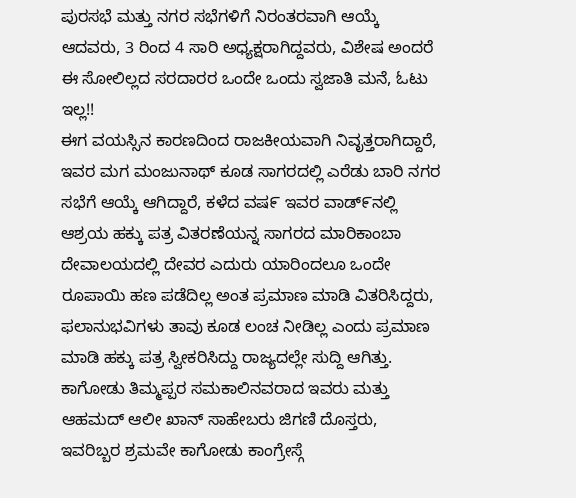ಪುರಸಭೆ ಮತ್ತು ನಗರ ಸಭೆಗಳಿಗೆ ನಿರಂತರವಾಗಿ ಆಯ್ಕೆ ಆದವರು, 3 ರಿಂದ 4 ಸಾರಿ ಅಧ್ಯಕ್ಷರಾಗಿದ್ದವರು, ವಿಶೇಷ ಅಂದರೆ ಈ ಸೋಲಿಲ್ಲದ ಸರದಾರರ ಒಂದೇ ಒಂದು ಸ್ವಜಾತಿ ಮನೆ, ಓಟು ಇಲ್ಲ!!
ಈಗ ವಯಸ್ಸಿನ ಕಾರಣದಿಂದ ರಾಜಕೀಯವಾಗಿ ನಿವೃತ್ತರಾಗಿದ್ದಾರೆ, ಇವರ ಮಗ ಮಂಜುನಾಥ್ ಕೂಡ ಸಾಗರದಲ್ಲಿ ಎರೆಡು ಬಾರಿ ನಗರ ಸಭೆಗೆ ಆಯ್ಕೆ ಆಗಿದ್ದಾರೆ, ಕಳೆದ ವಷ೯ ಇವರ ವಾಡ್೯ನಲ್ಲಿ ಆಶ್ರಯ ಹಕ್ಕು ಪತ್ರ ವಿತರಣೆಯನ್ನ ಸಾಗರದ ಮಾರಿಕಾಂಬಾ ದೇವಾಲಯದಲ್ಲಿ ದೇವರ ಎದುರು ಯಾರಿಂದಲೂ ಒಂದೇ ರೂಪಾಯಿ ಹಣ ಪಡೆದಿಲ್ಲ ಅಂತ ಪ್ರಮಾಣ ಮಾಡಿ ವಿತರಿಸಿದ್ದರು, ಫಲಾನುಭವಿಗಳು ತಾವು ಕೂಡ ಲಂಚ ನೀಡಿಲ್ಲ ಎಂದು ಪ್ರಮಾಣ ಮಾಡಿ ಹಕ್ಕು ಪತ್ರ ಸ್ವೀಕರಿಸಿದ್ದು ರಾಜ್ಯದಲ್ಲೇ ಸುದ್ದಿ ಆಗಿತ್ತು.
ಕಾಗೋಡು ತಿಮ್ಮಪ್ಪರ ಸಮಕಾಲಿನವರಾದ ಇವರು ಮತ್ತು ಆಹಮದ್ ಆಲೀ ಖಾನ್ ಸಾಹೇಬರು ಜಿಗಣಿ ದೊಸ್ತರು, ಇವರಿಬ್ಬರ ಶ್ರಮವೇ ಕಾಗೋಡು ಕಾಂಗ್ರೇಸ್ಗೆ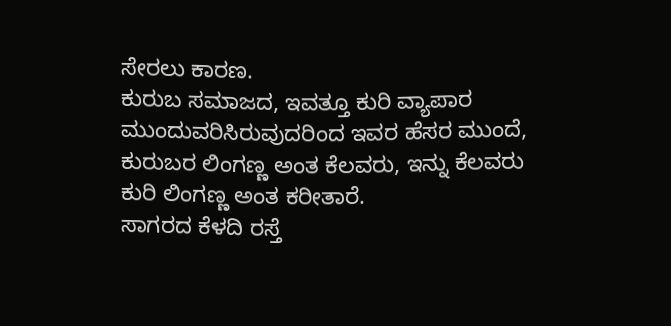ಸೇರಲು ಕಾರಣ.
ಕುರುಬ ಸಮಾಜದ, ಇವತ್ತೂ ಕುರಿ ವ್ಯಾಪಾರ ಮುಂದುವರಿಸಿರುವುದರಿಂದ ಇವರ ಹೆಸರ ಮುಂದೆ, ಕುರುಬರ ಲಿಂಗಣ್ಣ ಅಂತ ಕೆಲವರು, ಇನ್ನು ಕೆಲವರು ಕುರಿ ಲಿಂಗಣ್ಣ ಅಂತ ಕರೀತಾರೆ.
ಸಾಗರದ ಕೆಳದಿ ರಸ್ತೆ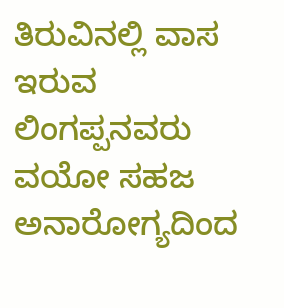ತಿರುವಿನಲ್ಲಿ ವಾಸ ಇರುವ ಲಿಂಗಪ್ಪನವರು ವಯೋ ಸಹಜ ಅನಾರೋಗ್ಯದಿಂದ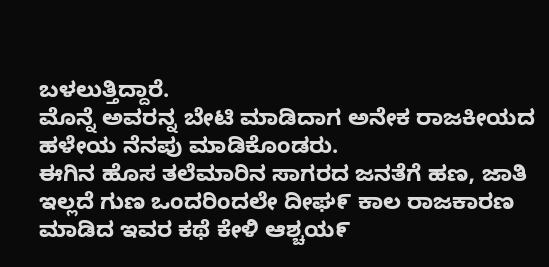ಬಳಲುತ್ತಿದ್ದಾರೆ.
ಮೊನ್ನೆ ಅವರನ್ನ ಬೇಟಿ ಮಾಡಿದಾಗ ಅನೇಕ ರಾಜಕೀಯದ ಹಳೇಯ ನೆನಪು ಮಾಡಿಕೊಂಡರು.
ಈಗಿನ ಹೊಸ ತಲೆಮಾರಿನ ಸಾಗರದ ಜನತೆಗೆ ಹಣ, ಜಾತಿ ಇಲ್ಲದೆ ಗುಣ ಒಂದರಿಂದಲೇ ದೀಘ೯ ಕಾಲ ರಾಜಕಾರಣ ಮಾಡಿದ ಇವರ ಕಥೆ ಕೇಳಿ ಆಶ್ಚಯ೯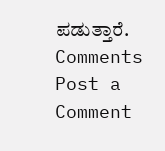ಪಡುತ್ತಾರೆ.
Comments
Post a Comment